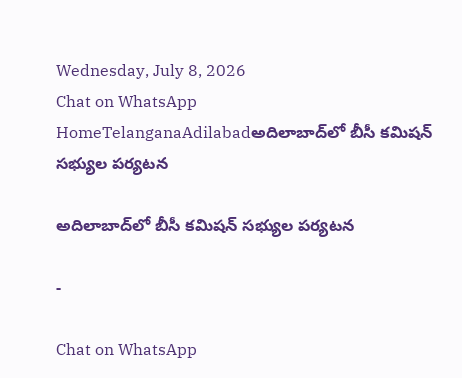Wednesday, July 8, 2026
Chat on WhatsApp
HomeTelanganaAdilabadఅదిలాబాద్‌లో బీసీ కమిషన్ సభ్యుల పర్యటన

అదిలాబాద్‌లో బీసీ కమిషన్ సభ్యుల పర్యటన

-

Chat on WhatsApp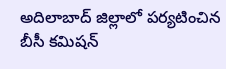అదిలాబాద్ జిల్లాలో పర్యటించిన బీసీ కమిషన్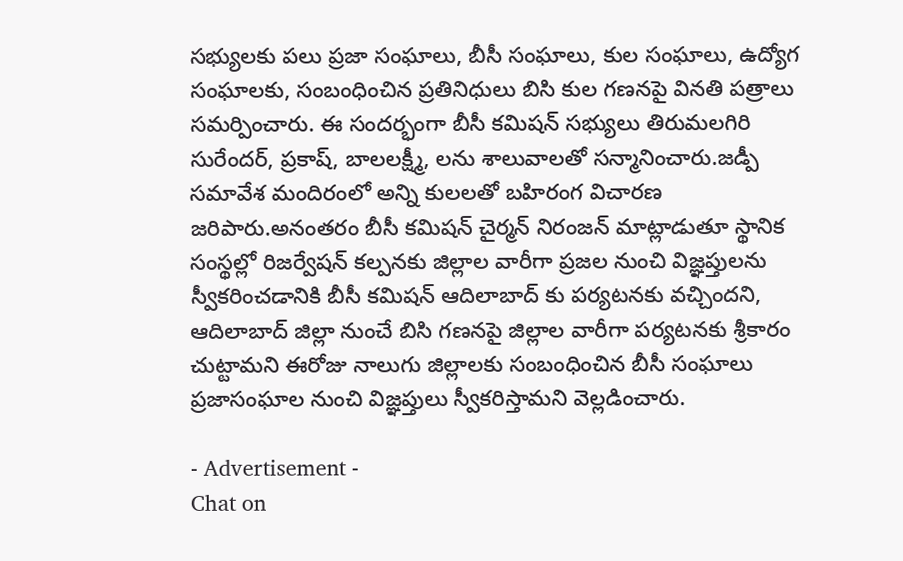సభ్యులకు పలు ప్రజా సంఘాలు, బీసీ సంఘాలు, కుల సంఘాలు, ఉద్యోగ సంఘాలకు, సంబంధించిన ప్రతినిధులు బిసి కుల గణనపై వినతి పత్రాలు సమర్పించారు. ఈ సందర్భంగా బీసీ కమిషన్ సభ్యులు తిరుమలగిరి సురేందర్, ప్రకాష్, బాలలక్ష్మీ, లను శాలువాలతో సన్మానించారు.జడ్పీ సమావేశ మందిరంలో అన్ని కులలతో బహిరంగ విచారణ జరిపారు.అనంతరం బీసీ కమిషన్ చైర్మన్ నిరంజన్ మాట్లాడుతూ స్థానిక సంస్థల్లో రిజర్వేషన్ కల్పనకు జిల్లాల వారీగా ప్రజల నుంచి విజ్ఞప్తులను స్వీకరించడానికి బీసీ కమిషన్ ఆదిలాబాద్ కు పర్యటనకు వచ్చిందని, ఆదిలాబాద్ జిల్లా నుంచే బిసి గణనపై జిల్లాల వారీగా పర్యటనకు శ్రీకారం చుట్టామని ఈరోజు నాలుగు జిల్లాలకు సంబంధించిన బీసీ సంఘాలు ప్రజాసంఘాల నుంచి విజ్ఞప్తులు స్వీకరిస్తామని వెల్లడించారు.

- Advertisement -
Chat on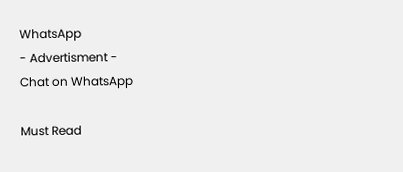WhatsApp
- Advertisment -
Chat on WhatsApp

Must Read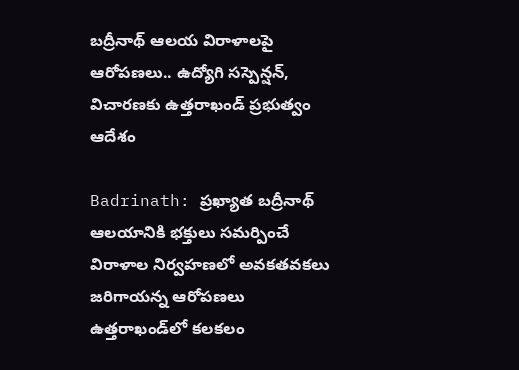బద్రీనాథ్ ఆలయ విరాళాలపై ఆరోపణలు.. ఉద్యోగి సస్పెన్షన్, విచారణకు ఉత్తరాఖండ్ ప్రభుత్వం ఆదేశం

Badrinath: ప్రఖ్యాత బద్రీనాథ్ ఆలయానికి భక్తులు సమర్పించే విరాళాల నిర్వహణలో అవకతవకలు జరిగాయన్న ఆరోపణలు ఉత్తరాఖండ్‌లో కలకలం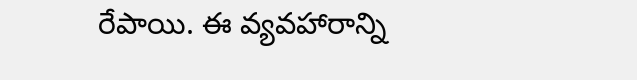రేపాయి. ఈ వ్యవహారాన్ని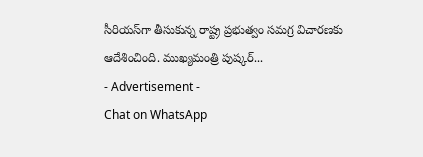సీరియస్‌గా తీసుకున్న రాష్ట్ర ప్రభుత్వం సమగ్ర విచారణకు ఆదేశించింది. ముఖ్యమంత్రి పుష్కర్...
- Advertisement -
Chat on WhatsApp